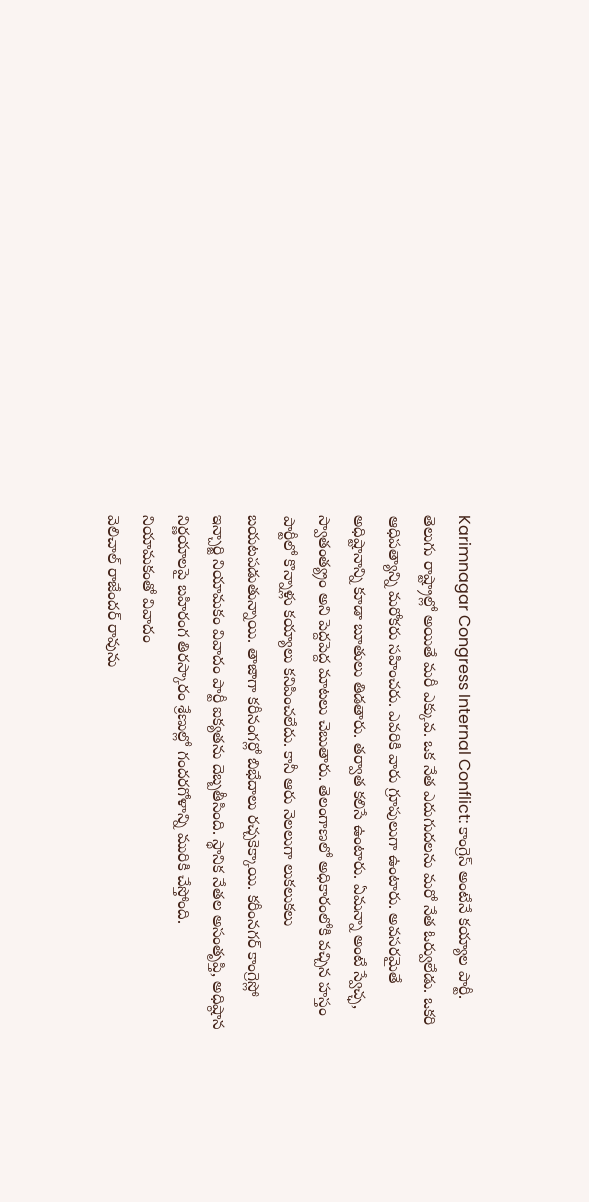Karimnagar Congress Internal Conflict: కాంగ్రెస్ అంటేనే కయ్యాల పార్టీ. తెలుగు రాష్ట్రాల్లో అయితే మరీ ఎక్కువ. ఒక నేత ఎదుగుదలను మరో నేత ఓర్వులేడు. ఒకరి ఆధిపత్యాన్ని మరోకరు సహించరు. ఎవరికి వారు గ్రూపులుగా ఉంటారు. అవసరమైతే అధిష్టానాన్ని కూడా బూతులు తిడతారు. తర్వాత కలిసే ఉంటారు. ఏమన్నా అంటే స్వేచ్ఛ, స్వాతంత్య్రం అని పెద్దపెద్ద మాటలు చెబుతారు. తెలంగాణలో అధికారంలోకి వచ్చిన హస్తం పార్టీలో కొన్నాళ్లు కయ్యాలు కనిపించలేదు. కానీ ఆరు నెలలుగా లుకలుకలు బయటపడుతున్నాయి. తాజాగా కరీనంగర్లో బిభేదాలు రచ్చకెక్కాయి. కరీంనగర్ కాంగ్రెస్లో ఇన్చార్జి నియామకం వివాదం పార్టీ ఐక్యతను దెబ్బతీసింది. స్థానిక నేతల అసంతృప్తి, అధిష్ఠాన నిర్ణయాలపై బహిరంగ తిరస్కారం శ్రేణుల్లో గందరగోళాన్ని మురికి చేస్తోంది.
నియామకంతో వివాదం
వెలిచాల్ రాజేందర్ రావును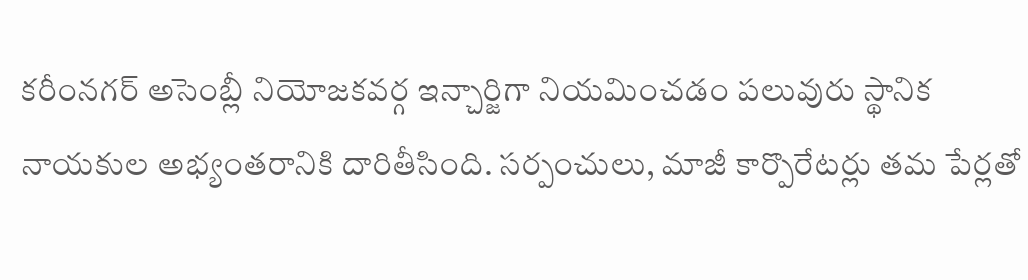కరీంనగర్ అసెంబ్లీ నియోజకవర్గ ఇన్చార్జిగా నియమించడం పలువురు స్థానిక నాయకుల అభ్యంతరానికి దారితీసింది. సర్పంచులు, మాజీ కార్పొరేటర్లు తమ పేర్లతో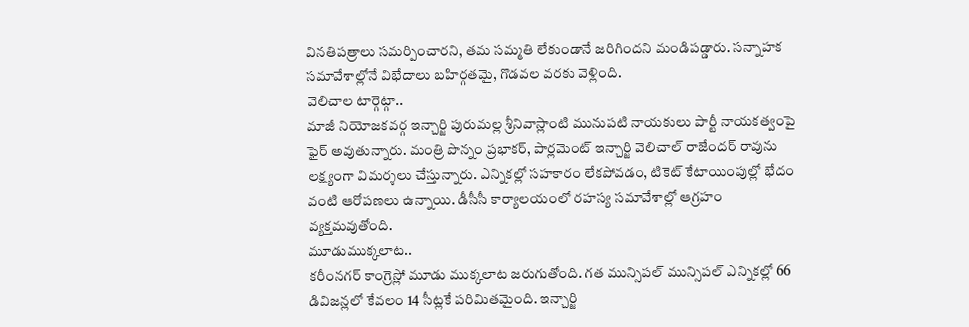వినతిపత్రాలు సమర్పించారని, తమ సమ్మతి లేకుండానే జరిగిందని మండిపడ్డారు. సన్నాహక సమావేశాల్లోనే విభేదాలు బహిర్గతమై, గొడవల వరకు వెళ్లింది.
వెలిచాల టార్గెట్గా..
మాజీ నియోజకవర్గ ఇన్చార్జి పురుమల్ల శ్రీనివాస్లాంటి మునుపటి నాయకులు పార్టీ నాయకత్వంపై ఫైర్ అవుతున్నారు. మంత్రి పొన్నం ప్రభాకర్, పార్లమెంట్ ఇన్చార్జి వెలిచాల్ రాజేందర్ రావును లక్ష్యంగా విమర్శలు చేస్తున్నారు. ఎన్నికల్లో సహకారం లేకపోవడం, టికెట్ కేటాయింపుల్లో భేదం వంటి ఆరోపణలు ఉన్నాయి. డీసీసీ కార్యాలయంలో రహస్య సమావేశాల్లో ఆగ్రహం వ్యక్తమవుతోంది.
మూడుముక్కలాట..
కరీంనగర్ కాంగ్రెస్లో మూడు ముక్కలాట జరుగుతోంది. గత మున్సిపల్ మున్సిపల్ ఎన్నికల్లో 66 డివిజన్లలో కేవలం 14 సీట్లకే పరిమితమైంది. ఇన్చార్జి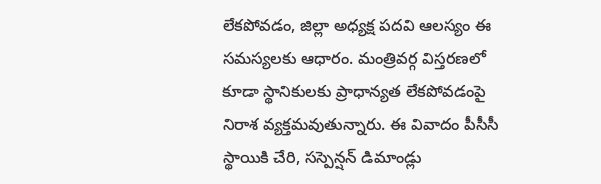లేకపోవడం, జిల్లా అధ్యక్ష పదవి ఆలస్యం ఈ సమస్యలకు ఆధారం. మంత్రివర్గ విస్తరణలో కూడా స్థానికులకు ప్రాధాన్యత లేకపోవడంపై నిరాశ వ్యక్తమవుతున్నారు. ఈ వివాదం పీసీసీ స్థాయికి చేరి, సస్పెన్షన్ డిమాండ్లు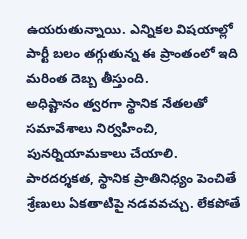ఉయరుతున్నాయి. ఎన్నికల విషయాల్లో పార్టీ బలం తగ్గుతున్న ఈ ప్రాంతంలో ఇది మరింత దెబ్బ తీస్తుంది.
అధిష్టానం త్వరగా స్థానిక నేతలతో సమావేశాలు నిర్వహించి, పునర్నియామకాలు చేయాలి. పారదర్శకత, స్థానిక ప్రాతినిధ్యం పెంచితే శ్రేణులు ఏకతాటిపై నడవవచ్చు. లేకపోతే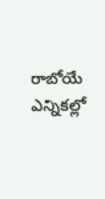రాబోయే ఎన్నికల్లో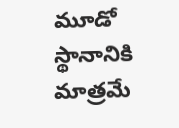మూడో స్థానానికి మాత్రమే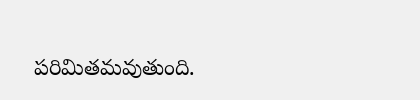పరిమితమవుతుంది.